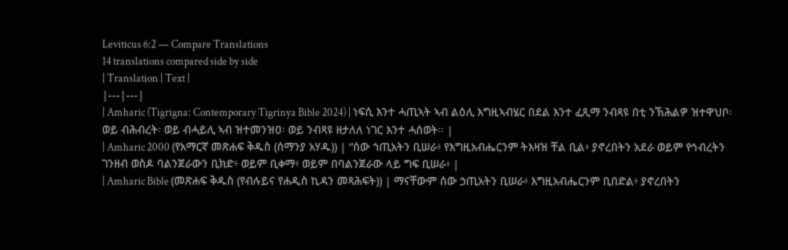Leviticus 6:2 — Compare Translations
14 translations compared side by side
| Translation | Text |
|---|---|
| Amharic (Tigrigna: Contemporary Tigrinya Bible 2024) | ነፍሲ እንተ ሓጢኣት ኣብ ልዕሊ እግዚኣብሄር በደል እንተ ፈጺማ ንብጻዩ በቲ ንኽሕልዎ ዝተዋህቦ፡ ወይ ብሕብረት፡ ወይ ብሓይሊ ኣብ ዝተመንዝዐ፡ ወይ ንብጻዩ ዘታለለ ነገር እንተ ሓሰወት። |
| Amharic 2000 (የአማርኛ መጽሐፍ ቅዱስ (ሰማንያ አሃዱ)) | “ሰው ኀጢአትን ቢሠራ፥ የእግዚአብሔርንም ትእዛዝ ቸል ቢል፥ ያኖረበትን አደራ ወይም የኅብረትን ገንዘብ ወስዶ ባልንጀራውን ቢክድ፥ ወይም ቢቀማ፥ ወይም በባልንጀራው ላይ ግፍ ቢሠራ፥ |
| Amharic Bible (መጽሐፍ ቅዱስ (የብሉይና የሐዲስ ኪዳን መጻሕፍት)) | ማናቸውም ሰው ኃጢአትን ቢሠራ፥ እግዚአብሔርንም ቢበድል፥ ያኖረበትን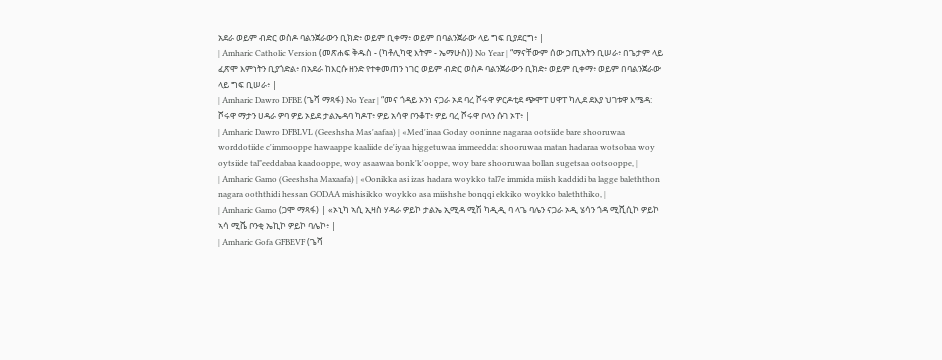አደራ ወይም ብድር ወስዶ ባልንጀራውን ቢክድ፥ ወይም ቢቀማ፥ ወይም በባልንጀራው ላይ ግፍ ቢያደርግ፥ |
| Amharic Catholic Version (መጽሐፍ ቅዱስ - (ካቶሊካዊ እትም - ኤማሁስ)) No Year | “ማናቸውም ሰው ኃጢአትን ቢሠራ፥ በጌታም ላይ ፈጽሞ እምነትን ቢያጎድል፥ በአደራ ከእርሱ ዘንድ የተቀመጠን ነገር ወይም ብድር ወስዶ ባልንጀራውን ቢክድ፥ ወይም ቢቀማ፥ ወይም በባልንጀራው ላይ ግፍ ቢሠራ፥ |
| Amharic Dawro DFBE (ጌሻ ማጻፋ) No Year | “መና ጎዳይ ኦንነ ናጋራ ኦደ ባረ ሾሩዋ ዎርዶቲደ ጭሞፐ ሀዋፐ ካሊደ ደእያ ህገቱዋ እሜዳ: ሾሩዋ ማታን ሀዳራ ዎባ ዎይ ኦይደ ታልኤዳባ ካዶፐ፥ ዎይ አሳዋ ቦንቆፐ፥ ዎይ ባረ ሾሩዋ ቦላን ሱገ ኦፐ፥ |
| Amharic Dawro DFBLVL (Geeshsha Mas'aafaa) | «Med'inaa Goday ooninne nagaraa ootsiide bare shooruwaa worddotiide c'immooppe hawaappe kaaliide de'iyaa higgetuwaa immeedda: shooruwaa matan hadaraa wotsobaa woy oytsiide tal"eeddabaa kaadooppe, woy asaawaa bonk'k'ooppe, woy bare shooruwaa bollan sugetsaa ootsooppe, |
| Amharic Gamo (Geeshsha Maxaafa) | «Oonikka asi izas hadara woykko tal7e immida miish kaddidi ba lagge baleththon nagara ooththidi hessan GODAA mishisikko woykko asa miishshe bonqqi ekkiko woykko baleththiko, |
| Amharic Gamo (ጋሞ ማጻፋ) | «ኦኒካ ኣሲ ኢዛስ ሃዳራ ዎይኮ ታልኤ ኢሚዳ ሚሽ ካዲዲ ባ ላጌ ባሌን ናጋራ ኦዲ ሄሳን ጎዳ ሚሺሲኮ ዎይኮ ኣሳ ሚሼ ቦንቂ ኤኪኮ ዎይኮ ባሌኮ፥ |
| Amharic Gofa GFBEVF (ጌሻ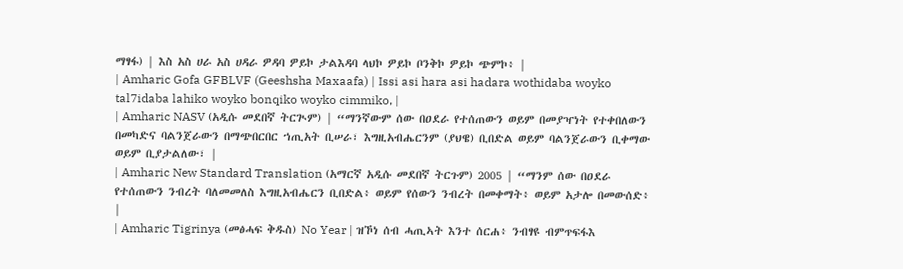ማፃፋ) | እስ አስ ሀራ አስ ሀዳራ ዎዳባ ዎይኮ ታልእዳባ ላህኮ ዎይኮ ቦንቅኮ ዎይኮ ጭምኮ፥ |
| Amharic Gofa GFBLVF (Geeshsha Maxaafa) | Issi asi hara asi hadara wothidaba woyko tal7idaba lahiko woyko bonqiko woyko cimmiko, |
| Amharic NASV (አዲሱ መደበኛ ትርጒም) | “ማንኛውም ሰው በዐደራ የተሰጠውን ወይም በመያዣነት የተቀበለውን በመካድና ባልንጀራውን በማጭበርበር ኀጢአት ቢሠራ፣ እግዚአብሔርንም (ያህዌ) ቢበድል ወይም ባልንጀራውን ቢቀማው ወይም ቢያታልለው፣ |
| Amharic New Standard Translation (አማርኛ አዲሱ መደበኛ ትርጉም) 2005 | “ማንም ሰው በዐደራ የተሰጠውን ንብረት ባለመመለስ እግዚአብሔርን ቢበድል፥ ወይም የሰውን ንብረት በመቀማት፥ ወይም አታሎ በመውሰድ፥ |
| Amharic Tigrinya (መፅሓፍ ቅዱስ) No Year | ዝኾነ ሰብ ሓጢኣት እንተ ሰርሐ፥ ንብፃዩ ብምጥፍፋእ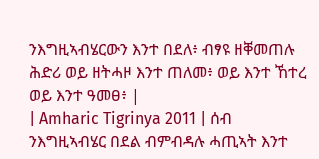ንእግዚኣብሄርውን እንተ በደለ፥ ብፃዩ ዘቐመጠሉ ሕድሪ ወይ ዘትሓዞ እንተ ጠለመ፥ ወይ እንተ ኸተረ ወይ እንተ ዓመፀ፥ |
| Amharic Tigrinya 2011 | ሰብ ንእግዚኣብሄር በደል ብምብዳሉ ሓጢኣት እንተ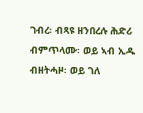ገብረ፡ ብጻዩ ዘንበረሉ ሕድሪ ብምጥላሙ፡ ወይ ኣብ ኢዱ ብዘትሓዞ፡ ወይ ገለ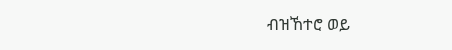ብዝኸተሮ ወይ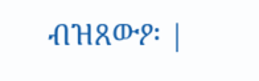ብዝጸውዖ፡ |